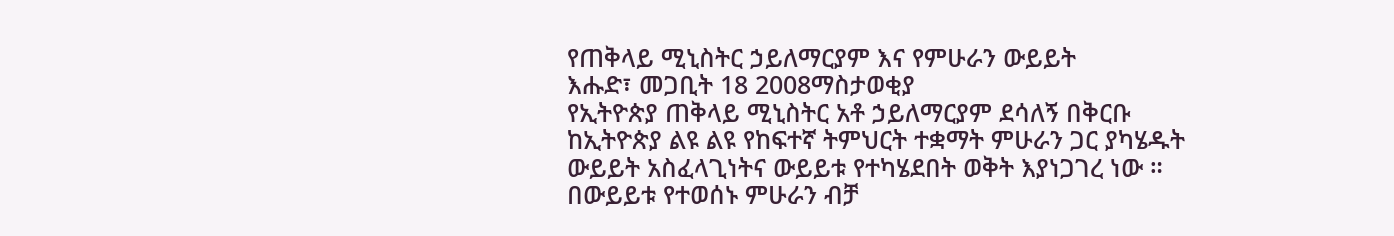የጠቅላይ ሚኒስትር ኃይለማርያም እና የምሁራን ውይይት
እሑድ፣ መጋቢት 18 2008ማስታወቂያ
የኢትዮጵያ ጠቅላይ ሚኒስትር አቶ ኃይለማርያም ደሳለኝ በቅርቡ ከኢትዮጵያ ልዩ ልዩ የከፍተኛ ትምህርት ተቋማት ምሁራን ጋር ያካሄዱት ውይይት አስፈላጊነትና ውይይቱ የተካሄደበት ወቅት እያነጋገረ ነው ። በውይይቱ የተወሰኑ ምሁራን ብቻ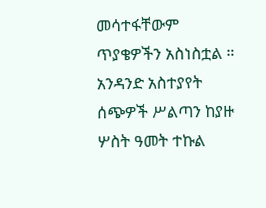መሳተፋቸውም ጥያቄዎችን አስነስቷል ። አንዳንድ አስተያየት ሰጭዎች ሥልጣን ከያዙ ሦስት ዓመት ተኩል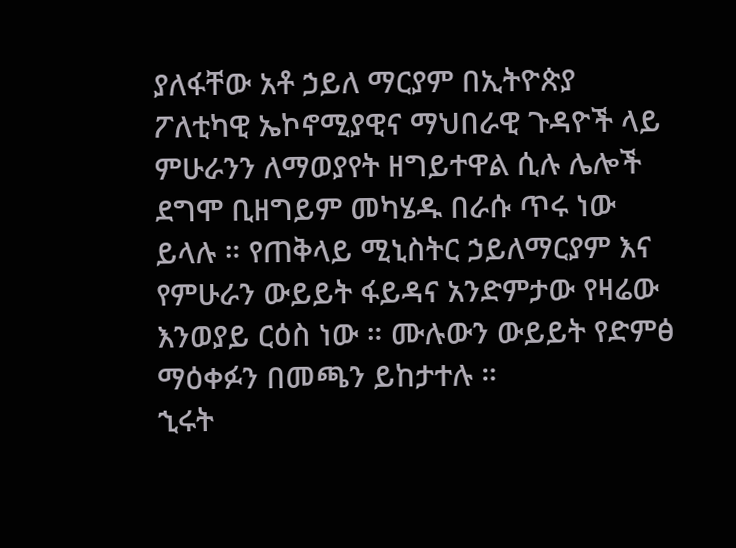ያለፋቸው አቶ ኃይለ ማርያም በኢትዮጵያ ፖለቲካዊ ኤኮኖሚያዊና ማህበራዊ ጉዳዮች ላይ ምሁራንን ለማወያየት ዘግይተዋል ሲሉ ሌሎች ደግሞ ቢዘግይም መካሄዱ በራሱ ጥሩ ነው ይላሉ ። የጠቅላይ ሚኒስትር ኃይለማርያም እና የምሁራን ውይይት ፋይዳና አንድምታው የዛሬው እንወያይ ርዕስ ነው ። ሙሉውን ውይይት የድምፅ ማዕቀፉን በመጫን ይከታተሉ ።
ኂሩት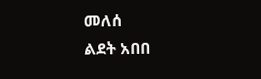መለሰ
ልደት አበበ